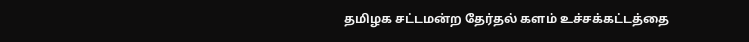தமிழக சட்டமன்ற தேர்தல் களம் உச்சக்கட்டத்தை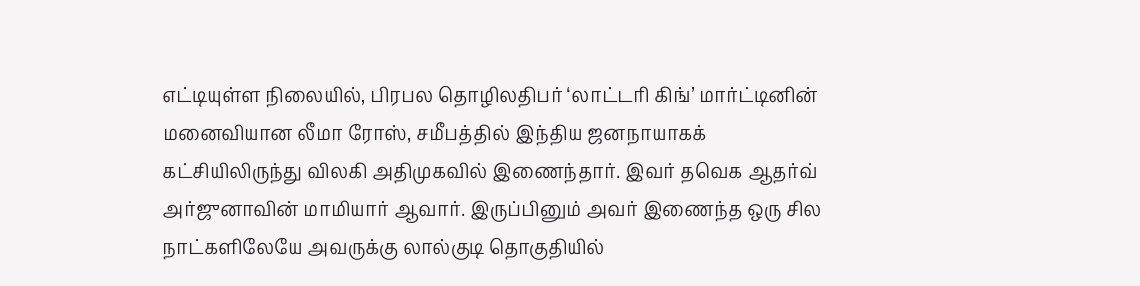எட்டியுள்ள நிலையில், பிரபல தொழிலதிபர் ‘லாட்டரி கிங்’ மார்ட்டினின் மனைவியான லீமா ரோஸ், சமீபத்தில் இந்திய ஜனநாயாகக் கட்சியிலிருந்து விலகி அதிமுகவில் இணைந்தார். இவர் தவெக ஆதர்வ் அர்ஜுனாவின் மாமியார் ஆவார். இருப்பினும் அவர் இணைந்த ஒரு சில நாட்களிலேயே அவருக்கு லால்குடி தொகுதியில்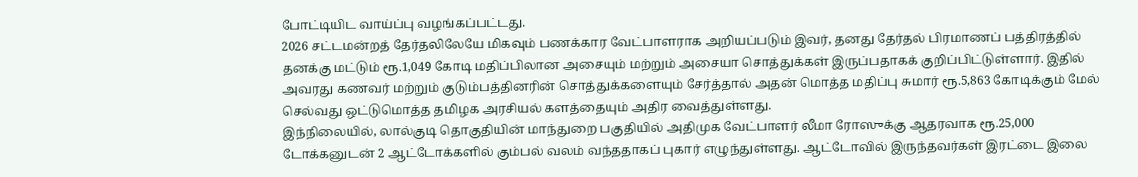போட்டியிட வாய்ப்பு வழங்கப்பட்டது.
2026 சட்டமன்றத் தேர்தலிலேயே மிகவும் பணக்கார வேட்பாளராக அறியப்படும் இவர், தனது தேர்தல் பிரமாணப் பத்திரத்தில் தனக்கு மட்டும் ரூ.1,049 கோடி மதிப்பிலான அசையும் மற்றும் அசையா சொத்துக்கள் இருப்பதாகக் குறிப்பிட்டுள்ளார். இதில் அவரது கணவர் மற்றும் குடும்பத்தினரின் சொத்துக்களையும் சேர்த்தால் அதன் மொத்த மதிப்பு சுமார் ரூ.5,863 கோடிக்கும் மேல் செல்வது ஒட்டுமொத்த தமிழக அரசியல் களத்தையும் அதிர வைத்துள்ளது.
இந்நிலையில், லால்குடி தொகுதியின் மாந்துறை பகுதியில் அதிமுக வேட்பாளர் லீமா ரோஸுக்கு ஆதரவாக ரூ.25,000 டோக்கனுடன் 2 ஆட்டோக்களில் கும்பல் வலம் வந்ததாகப் புகார் எழுந்துள்ளது. ஆட்டோவில் இருந்தவர்கள் இரட்டை இலை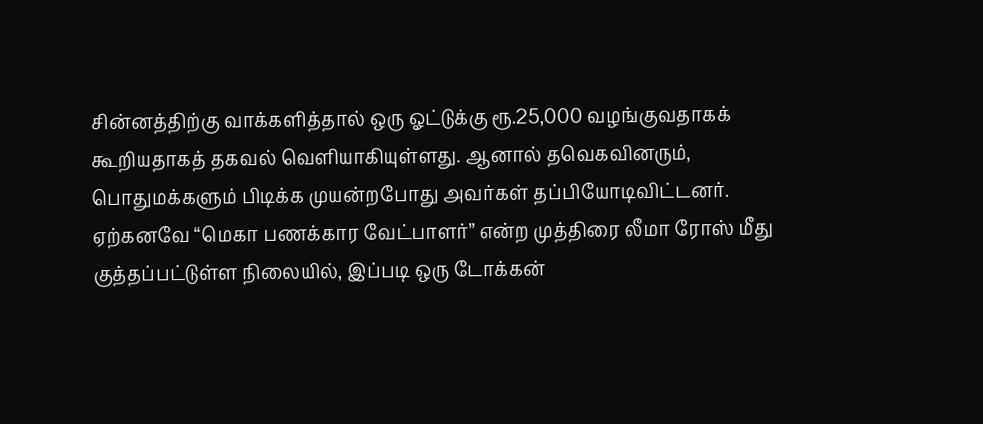சின்னத்திற்கு வாக்களித்தால் ஒரு ஓட்டுக்கு ரூ.25,000 வழங்குவதாகக் கூறியதாகத் தகவல் வெளியாகியுள்ளது. ஆனால் தவெகவினரும், பொதுமக்களும் பிடிக்க முயன்றபோது அவர்கள் தப்பியோடிவிட்டனர். ஏற்கனவே “மெகா பணக்கார வேட்பாளர்” என்ற முத்திரை லீமா ரோஸ் மீது குத்தப்பட்டுள்ள நிலையில், இப்படி ஒரு டோக்கன்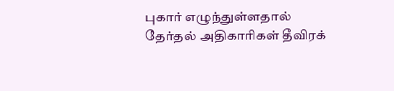புகார் எழுந்துள்ளதால் தேர்தல் அதிகாரிகள் தீவிரக்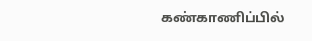கண்காணிப்பில்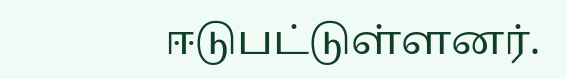ஈடுபட்டுள்ளனர்.